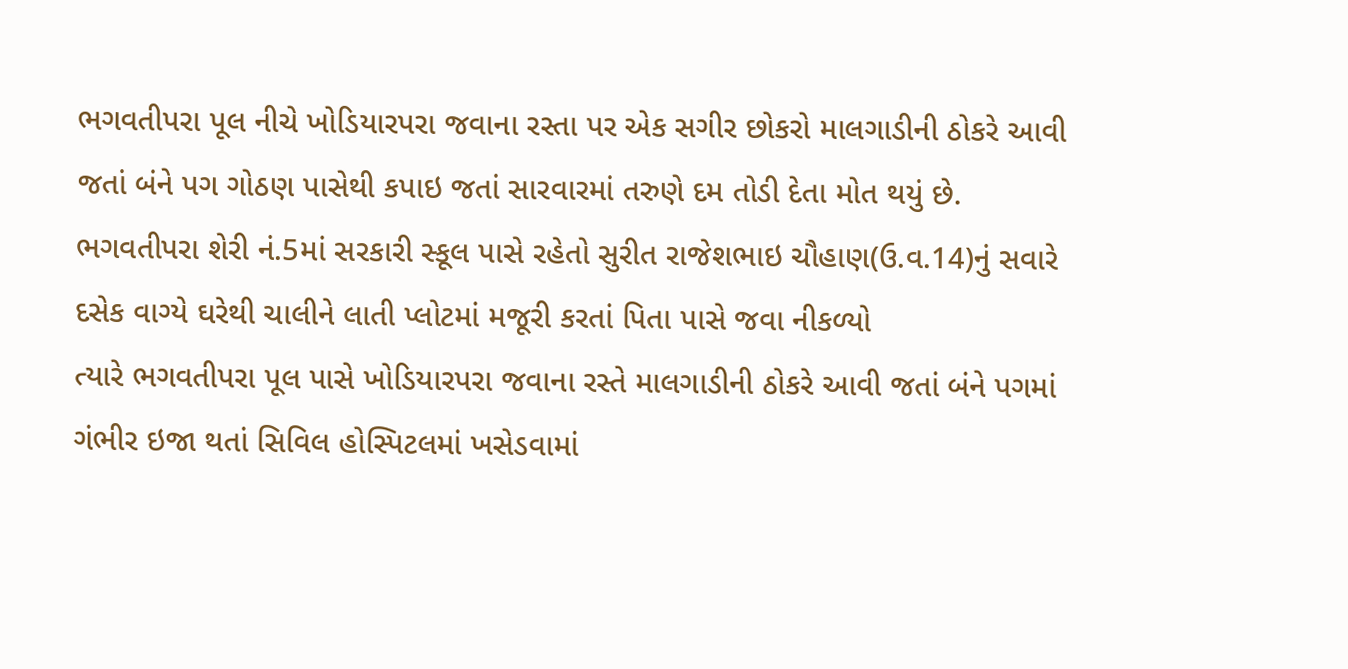ભગવતીપરા પૂલ નીચે ખોડિયારપરા જવાના રસ્તા પર એક સગીર છોકરો માલગાડીની ઠોકરે આવી જતાં બંને પગ ગોઠણ પાસેથી કપાઇ જતાં સારવારમાં તરુણે દમ તોડી દેતા મોત થયું છે.
ભગવતીપરા શેરી નં.5માં સરકારી સ્કૂલ પાસે રહેતો સુરીત રાજેશભાઇ ચૌહાણ(ઉ.વ.14)નું સવારે દસેક વાગ્યે ઘરેથી ચાલીને લાતી પ્લોટમાં મજૂરી કરતાં પિતા પાસે જવા નીકળ્યો
ત્યારે ભગવતીપરા પૂલ પાસે ખોડિયારપરા જવાના રસ્તે માલગાડીની ઠોકરે આવી જતાં બંને પગમાં ગંભીર ઇજા થતાં સિવિલ હોસ્પિટલમાં ખસેડવામાં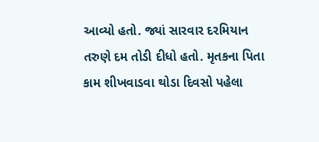આવ્યો હતો. જ્યાં સારવાર દરમિયાન તરુણે દમ તોડી દીધો હતો. મૃતકના પિતા કામ શીખવાડવા થોડા દિવસો પહેલા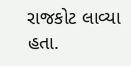રાજકોટ લાવ્યા હતા.